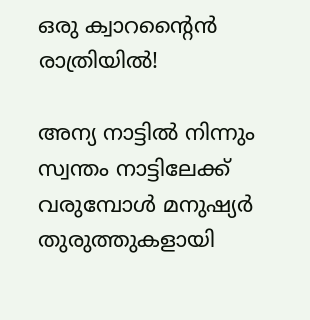ഒരു ക്വാറന്റൈൻ രാത്രിയിൽ!

അന്യ നാട്ടിൽ നിന്നും സ്വന്തം നാട്ടിലേക്ക് വരുമ്പോൾ മനുഷ്യർ തുരുത്തുകളായി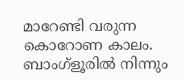മാറേണ്ടി വരുന്ന കൊറോണ കാലം. ബാംഗ്ളൂരിൽ നിന്നും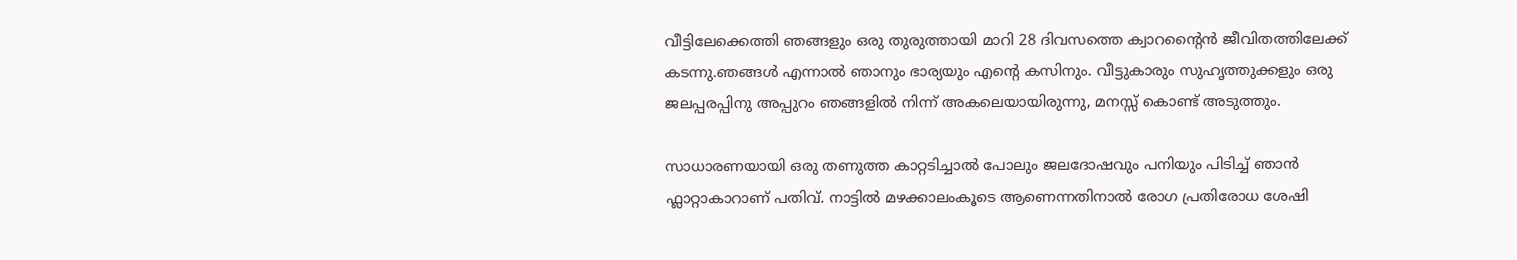വീട്ടിലേക്കെത്തി ഞങ്ങളും ഒരു തുരുത്തായി മാറി 28 ദിവസത്തെ ക്വാറന്റൈൻ ജീവിതത്തിലേക്ക് കടന്നു.ഞങ്ങൾ എന്നാൽ ഞാനും ഭാര്യയും എന്റെ കസിനും. വീട്ടുകാരും സുഹൃത്തുക്കളും ഒരു ജലപ്പരപ്പിനു അപ്പുറം ഞങ്ങളിൽ നിന്ന് അകലെയായിരുന്നു, മനസ്സ് കൊണ്ട് അടുത്തും.

സാധാരണയായി ഒരു തണുത്ത കാറ്റടിച്ചാൽ പോലും ജലദോഷവും പനിയും പിടിച്ച് ഞാൻ ഫ്ലാറ്റാകാറാണ് പതിവ്. നാട്ടിൽ മഴക്കാലംകൂടെ ആണെന്നതിനാൽ രോഗ പ്രതിരോധ ശേഷി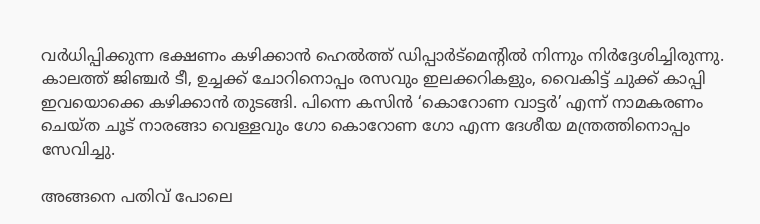വർധിപ്പിക്കുന്ന ഭക്ഷണം കഴിക്കാൻ ഹെൽത്ത് ഡിപ്പാർട്മെന്റിൽ നിന്നും നിർദ്ദേശിച്ചിരുന്നു. കാലത്ത് ജിഞ്ചർ ടീ, ഉച്ചക്ക് ചോറിനൊപ്പം രസവും ഇലക്കറികളും, വൈകിട്ട് ചുക്ക് കാപ്പി ഇവയൊക്കെ കഴിക്കാൻ തുടങ്ങി. പിന്നെ കസിൻ ‘കൊറോണ വാട്ടർ’ എന്ന് നാമകരണം ചെയ്ത ചൂട് നാരങ്ങാ വെള്ളവും ഗോ കൊറോണ ഗോ എന്ന ദേശീയ മന്ത്രത്തിനൊപ്പം സേവിച്ചു.

അങ്ങനെ പതിവ് പോലെ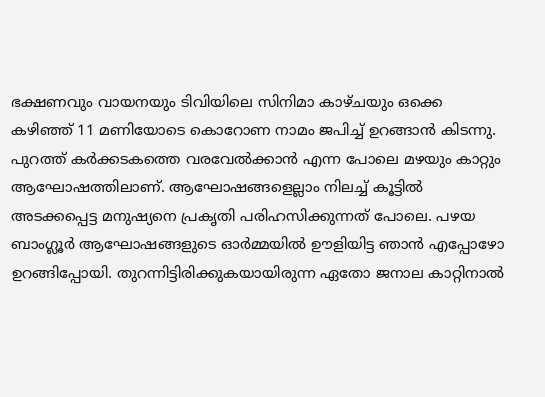ഭക്ഷണവും വായനയും ടിവിയിലെ സിനിമാ കാഴ്ചയും ഒക്കെ കഴിഞ്ഞ് 11 മണിയോടെ കൊറോണ നാമം ജപിച്ച് ഉറങ്ങാൻ കിടന്നു. പുറത്ത് കർക്കടകത്തെ വരവേൽക്കാൻ എന്ന പോലെ മഴയും കാറ്റും ആഘോഷത്തിലാണ്. ആഘോഷങ്ങളെല്ലാം നിലച്ച് കൂട്ടിൽ അടക്കപ്പെട്ട മനുഷ്യനെ പ്രകൃതി പരിഹസിക്കുന്നത് പോലെ. പഴയ ബാംഗ്ലൂർ ആഘോഷങ്ങളുടെ ഓർമ്മയിൽ ഊളിയിട്ട ഞാൻ എപ്പോഴോ ഉറങ്ങിപ്പോയി. തുറന്നിട്ടിരിക്കുകയായിരുന്ന ഏതോ ജനാല കാറ്റിനാൽ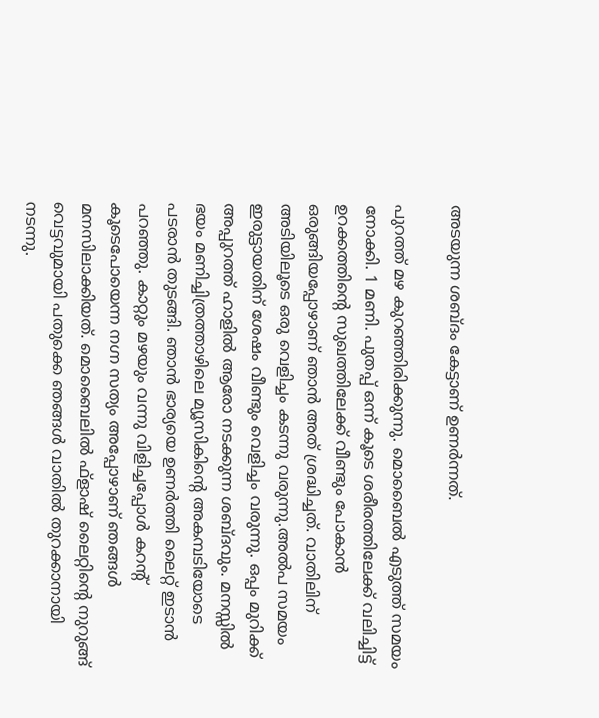അടയുന്ന ശബ്ദം കേട്ടാണ് ഉണർന്നത്.

പുറത്ത് മഴ കുറഞ്ഞിരിക്കുന്നു. മൊബൈൽ എടുത്ത് സമയം നോക്കി. 1 മണി. പുതപ്പ് ഒന്ന് കൂടെ ശരീരത്തിലേക്ക് വലിച്ചിട്ട് ഉറക്കത്തിന്റെ സുഖത്തിലേക്ക് വീണ്ടും പോകാൻ ഒരുങ്ങിയപ്പോഴാണ് ഞാൻ അത് ശ്രദ്ധിച്ചത്. വാതിലിന് അടിയിലൂടെ ഒരു വെളിച്ചം കടന്നു വരുന്നു.അൽപ സമയം ഇരുട്ടായതിന് ശേഷം വീണ്ടും വെളിച്ചം വരുന്നു. ഒപ്പം മുറിക്ക് അപ്പുറത്ത് ഹാളിൽ ആരോ നടക്കുന്ന ശബ്ദവും. മനസ്സിൽ ഭയം മണിച്ചിത്രത്താഴിലെ മ്യൂസികിന്റെ അകമ്പടിയോടെ പടരാൻ തുടങ്ങി. ഞാൻ ഭാര്യയെ ഉണർത്തി ലൈറ്റ് ഇടാൻ പറഞ്ഞു. കാറ്റും മഴയും വന്നു വിളിച്ചപ്പോൾ കറന്റ് കൂടെപോയെന്ന നഗ്ന സത്യം അപ്പോഴാണ് ഞങ്ങൾ മനസിലാക്കിയത്. മൊബൈലിൽ ഫ്‌ളാഷ് ലൈറ്റിന്റെ നുറുങ്ങ് വെട്ടവുമായി പതുക്കെ ഞങ്ങൾ വാതിൽ തുറക്കാനായി നടന്നു.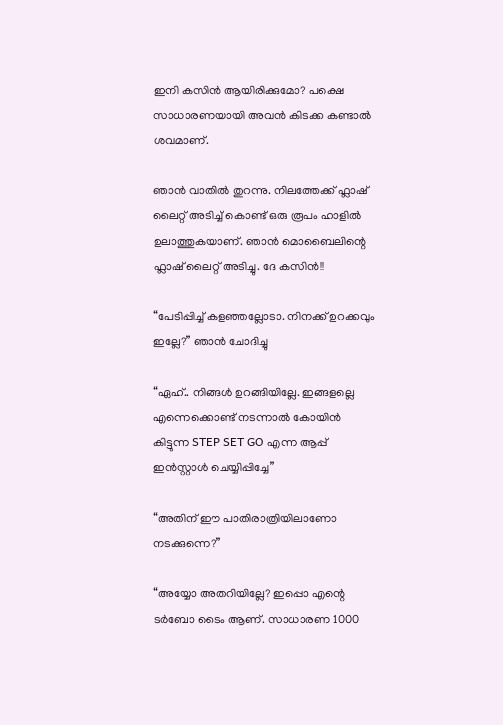ഇനി കസിൻ ആയിരിക്കുമോ? പക്ഷെ സാധാരണയായി അവൻ കിടക്ക കണ്ടാൽ ശവമാണ്.

ഞാൻ വാതിൽ തുറന്നു. നിലത്തേക്ക് ഫ്ലാഷ് ലൈറ്റ് അടിച്ച് കൊണ്ട് ഒരു രൂപം ഹാളിൽ ഉലാത്തുകയാണ്. ഞാൻ മൊബൈലിന്റെ ഫ്ലാഷ് ലൈറ്റ് അടിച്ചു. ദേ കസിൻ!!

“പേടിപ്പിച്ച് കളഞ്ഞല്ലോടാ. നിനക്ക് ഉറക്കവും ഇല്ലേ?” ഞാൻ ചോദിച്ചു

“ഏഹ്.. നിങ്ങൾ ഉറങ്ങിയില്ലേ. ഇങ്ങളല്ലെ എന്നെക്കൊണ്ട് നടന്നാൽ കോയിൻ കിട്ടുന്ന STEP SET GO എന്ന ആപ്പ് ഇൻസ്റ്റാൾ ചെയ്യിപ്പിച്ചേ”

“അതിന് ഈ പാതിരാത്രിയിലാണോ നടക്കുന്നെ?”

“അയ്യോ അതറിയില്ലേ? ഇപ്പൊ എന്റെ ടർബോ ടൈം ആണ്. സാധാരണ 1000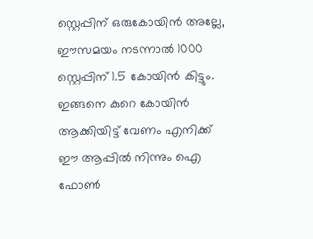സ്റ്റെപ്പിന് ഒരുകോയിൻ അല്ലേ, ഈസമയം നടന്നാൽ 1000 സ്റ്റെപ്പിന് 1.5 കോയിൻ കിട്ടും. ഇങ്ങനെ കുറെ കോയിൻ ആക്കിയിട്ട് വേണം എനിക്ക് ഈ ആപ്പിൽ നിന്നും ഐ ഫോൺ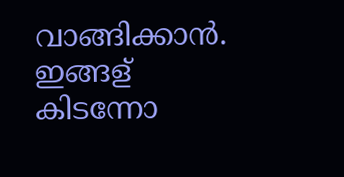വാങ്ങിക്കാൻ. ഇങ്ങള് കിടന്നോ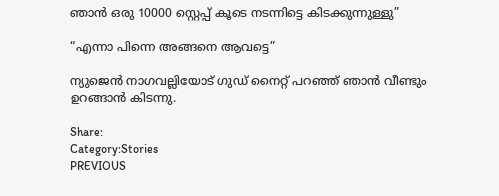ഞാൻ ഒരു 10000 സ്റ്റെപ്പ് കൂടെ നടന്നിട്ടെ കിടക്കുന്നുള്ളു”

“എന്നാ പിന്നെ അങ്ങനെ ആവട്ടെ”

ന്യുജെൻ നാഗവല്ലിയോട് ഗുഡ് നൈറ്റ് പറഞ്ഞ് ഞാൻ വീണ്ടും ഉറങ്ങാൻ കിടന്നു.

Share:
Category:Stories
PREVIOUS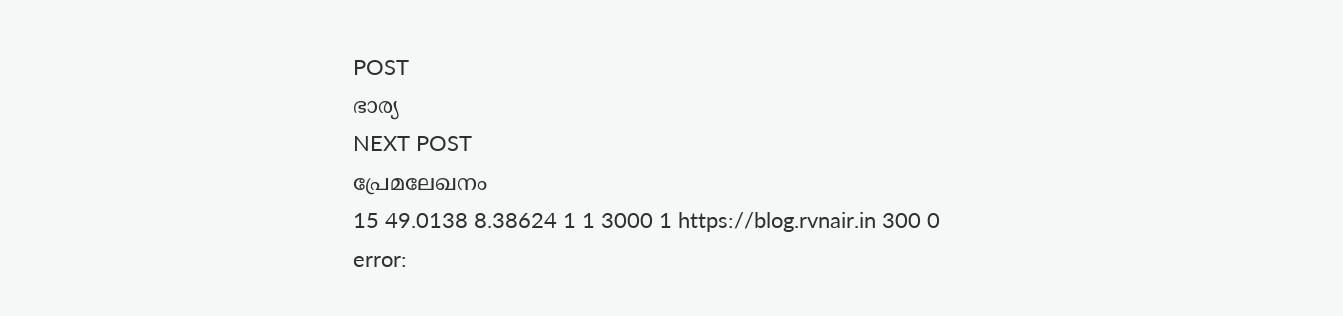POST
ഭാര്യ
NEXT POST
പ്രേമലേഖനം
15 49.0138 8.38624 1 1 3000 1 https://blog.rvnair.in 300 0
error: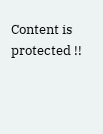Content is protected !!